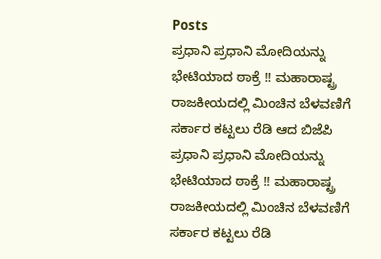Posts
ಪ್ರಧಾನಿ ಪ್ರಧಾನಿ ಮೋದಿಯನ್ನು ಭೇಟಿಯಾದ ಠಾಕ್ರೆ !! ಮಹಾರಾಷ್ಟ್ರ ರಾಜಕೀಯದಲ್ಲಿ ಮಿಂಚಿನ ಬೆಳವಣಿಗೆ ಸರ್ಕಾರ ಕಟ್ಟಲು ರೆಡಿ ಆದ ಬಿಜೆಪಿ
ಪ್ರಧಾನಿ ಪ್ರಧಾನಿ ಮೋದಿಯನ್ನು ಭೇಟಿಯಾದ ಠಾಕ್ರೆ !! ಮಹಾರಾಷ್ಟ್ರ ರಾಜಕೀಯದಲ್ಲಿ ಮಿಂಚಿನ ಬೆಳವಣಿಗೆ ಸರ್ಕಾರ ಕಟ್ಟಲು ರೆಡಿ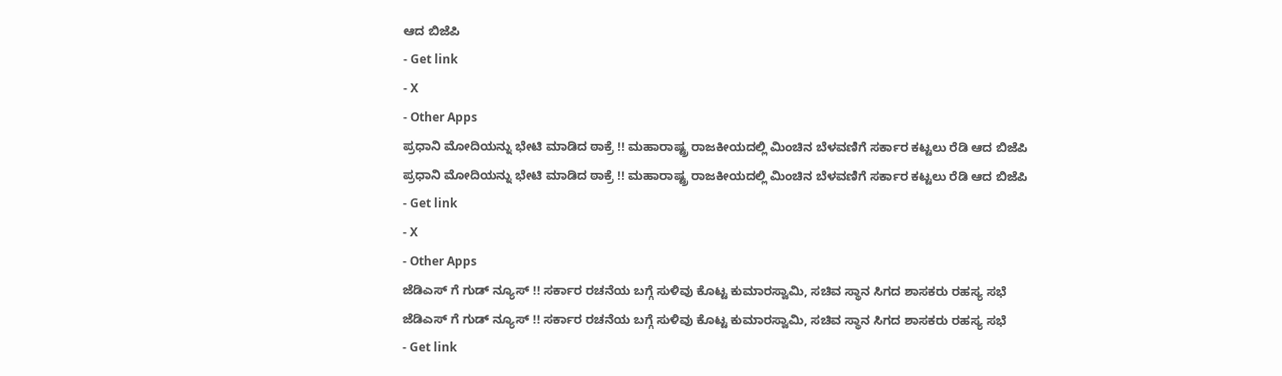ಆದ ಬಿಜೆಪಿ
- Get link
- X
- Other Apps
ಪ್ರಧಾನಿ ಮೋದಿಯನ್ನು ಭೇಟಿ ಮಾಡಿದ ಠಾಕ್ರೆ !! ಮಹಾರಾಷ್ಟ್ರ ರಾಜಕೀಯದಲ್ಲಿ ಮಿಂಚಿನ ಬೆಳವಣಿಗೆ ಸರ್ಕಾರ ಕಟ್ಟಲು ರೆಡಿ ಆದ ಬಿಜೆಪಿ
ಪ್ರಧಾನಿ ಮೋದಿಯನ್ನು ಭೇಟಿ ಮಾಡಿದ ಠಾಕ್ರೆ !! ಮಹಾರಾಷ್ಟ್ರ ರಾಜಕೀಯದಲ್ಲಿ ಮಿಂಚಿನ ಬೆಳವಣಿಗೆ ಸರ್ಕಾರ ಕಟ್ಟಲು ರೆಡಿ ಆದ ಬಿಜೆಪಿ
- Get link
- X
- Other Apps
ಜೆಡಿಎಸ್ ಗೆ ಗುಡ್ ನ್ಯೂಸ್ !! ಸರ್ಕಾರ ರಚನೆಯ ಬಗ್ಗೆ ಸುಳಿವು ಕೊಟ್ಟ ಕುಮಾರಸ್ವಾಮಿ, ಸಚಿವ ಸ್ಥಾನ ಸಿಗದ ಶಾಸಕರು ರಹಸ್ಯ ಸಭೆ
ಜೆಡಿಎಸ್ ಗೆ ಗುಡ್ ನ್ಯೂಸ್ !! ಸರ್ಕಾರ ರಚನೆಯ ಬಗ್ಗೆ ಸುಳಿವು ಕೊಟ್ಟ ಕುಮಾರಸ್ವಾಮಿ, ಸಚಿವ ಸ್ಥಾನ ಸಿಗದ ಶಾಸಕರು ರಹಸ್ಯ ಸಭೆ
- Get link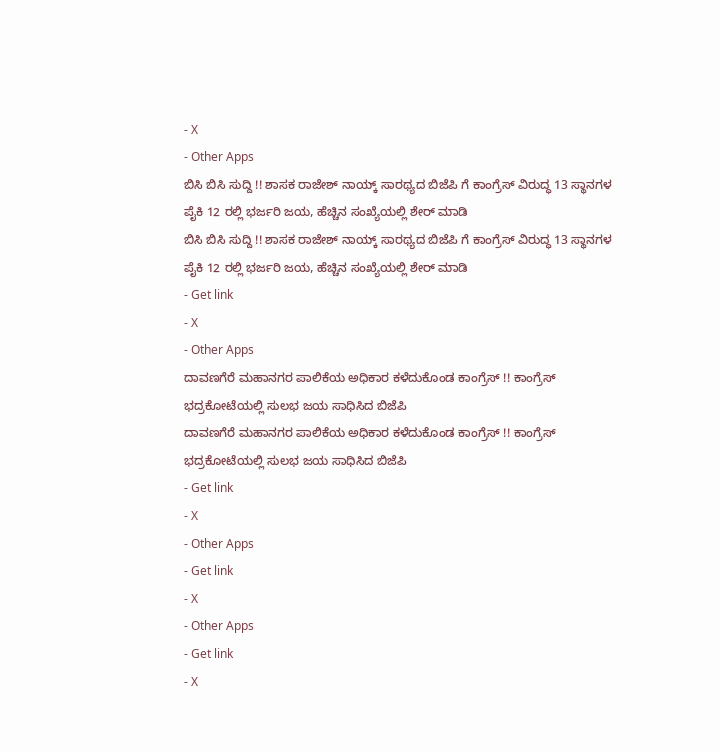- X
- Other Apps
ಬಿಸಿ ಬಿಸಿ ಸುದ್ದಿ !! ಶಾಸಕ ರಾಜೇಶ್ ನಾಯ್ಕ್ ಸಾರಥ್ಯದ ಬಿಜೆಪಿ ಗೆ ಕಾಂಗ್ರೆಸ್ ವಿರುದ್ಧ 13 ಸ್ಥಾನಗಳ ಪೈಕಿ 12 ರಲ್ಲಿ ಭರ್ಜರಿ ಜಯ, ಹೆಚ್ಚಿನ ಸಂಖ್ಯೆಯಲ್ಲಿ ಶೇರ್ ಮಾಡಿ
ಬಿಸಿ ಬಿಸಿ ಸುದ್ದಿ !! ಶಾಸಕ ರಾಜೇಶ್ ನಾಯ್ಕ್ ಸಾರಥ್ಯದ ಬಿಜೆಪಿ ಗೆ ಕಾಂಗ್ರೆಸ್ ವಿರುದ್ಧ 13 ಸ್ಥಾನಗಳ ಪೈಕಿ 12 ರಲ್ಲಿ ಭರ್ಜರಿ ಜಯ, ಹೆಚ್ಚಿನ ಸಂಖ್ಯೆಯಲ್ಲಿ ಶೇರ್ ಮಾಡಿ
- Get link
- X
- Other Apps
ದಾವಣಗೆರೆ ಮಹಾನಗರ ಪಾಲಿಕೆಯ ಅಧಿಕಾರ ಕಳೆದುಕೊಂಡ ಕಾಂಗ್ರೆಸ್ !! ಕಾಂಗ್ರೆಸ್ ಭದ್ರಕೋಟೆಯಲ್ಲಿ ಸುಲಭ ಜಯ ಸಾಧಿಸಿದ ಬಿಜೆಪಿ
ದಾವಣಗೆರೆ ಮಹಾನಗರ ಪಾಲಿಕೆಯ ಅಧಿಕಾರ ಕಳೆದುಕೊಂಡ ಕಾಂಗ್ರೆಸ್ !! ಕಾಂಗ್ರೆಸ್ ಭದ್ರಕೋಟೆಯಲ್ಲಿ ಸುಲಭ ಜಯ ಸಾಧಿಸಿದ ಬಿಜೆಪಿ
- Get link
- X
- Other Apps
- Get link
- X
- Other Apps
- Get link
- X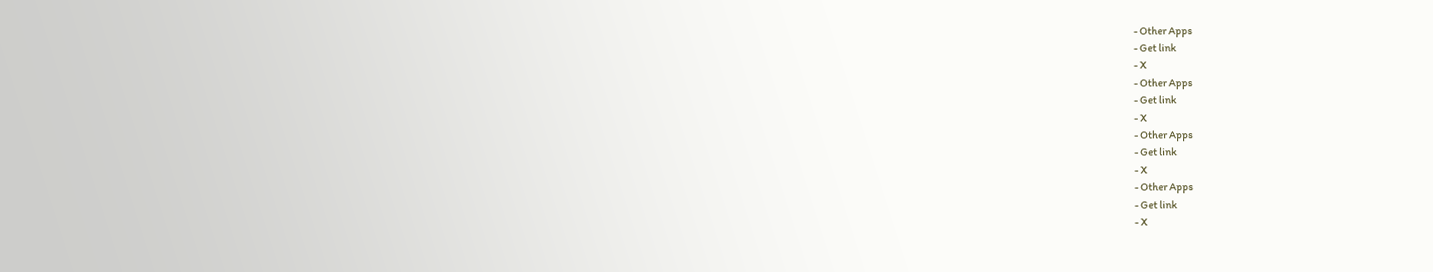- Other Apps
- Get link
- X
- Other Apps
- Get link
- X
- Other Apps
- Get link
- X
- Other Apps
- Get link
- X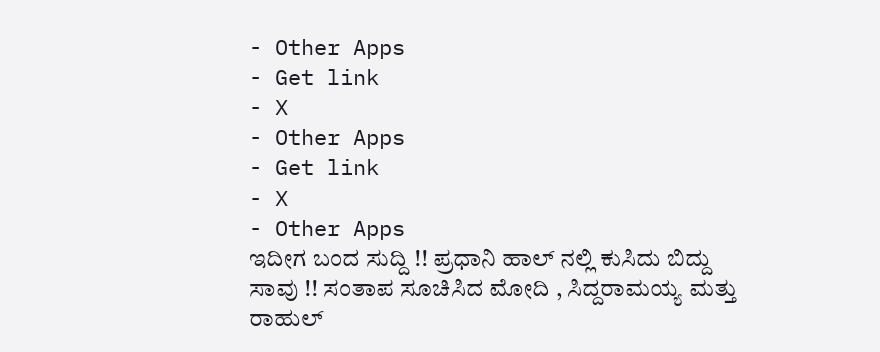- Other Apps
- Get link
- X
- Other Apps
- Get link
- X
- Other Apps
ಇದೀಗ ಬಂದ ಸುದ್ದಿ !! ಪ್ರಧಾನಿ ಹಾಲ್ ನಲ್ಲಿ ಕುಸಿದು ಬಿದ್ದು ಸಾವು !! ಸಂತಾಪ ಸೂಚಿಸಿದ ಮೋದಿ , ಸಿದ್ದರಾಮಯ್ಯ ಮತ್ತು ರಾಹುಲ್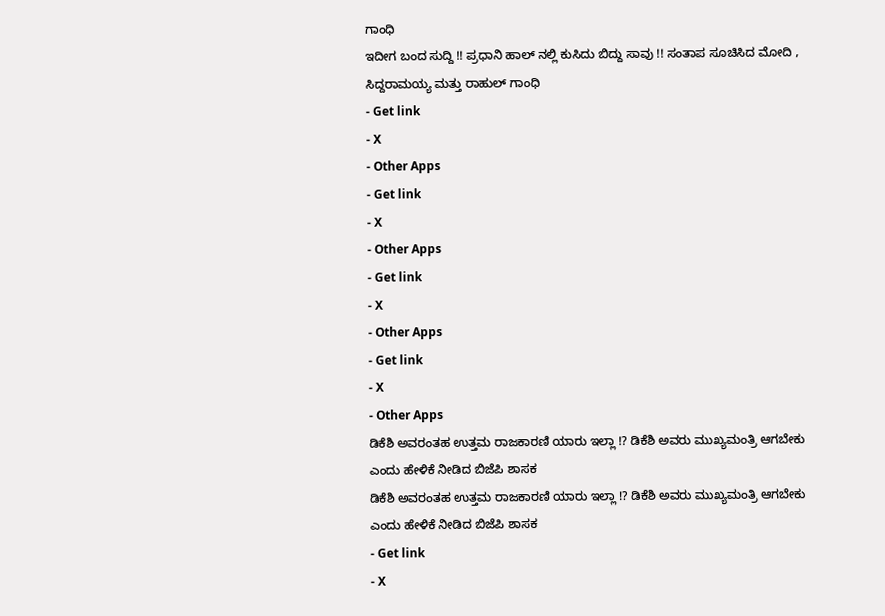ಗಾಂಧಿ
ಇದೀಗ ಬಂದ ಸುದ್ದಿ !! ಪ್ರಧಾನಿ ಹಾಲ್ ನಲ್ಲಿ ಕುಸಿದು ಬಿದ್ದು ಸಾವು !! ಸಂತಾಪ ಸೂಚಿಸಿದ ಮೋದಿ , ಸಿದ್ದರಾಮಯ್ಯ ಮತ್ತು ರಾಹುಲ್ ಗಾಂಧಿ
- Get link
- X
- Other Apps
- Get link
- X
- Other Apps
- Get link
- X
- Other Apps
- Get link
- X
- Other Apps
ಡಿಕೆಶಿ ಅವರಂತಹ ಉತ್ತಮ ರಾಜಕಾರಣಿ ಯಾರು ಇಲ್ಲಾ !? ಡಿಕೆಶಿ ಅವರು ಮುಖ್ಯಮಂತ್ರಿ ಆಗಬೇಕು ಎಂದು ಹೇಳಿಕೆ ನೀಡಿದ ಬಿಜೆಪಿ ಶಾಸಕ
ಡಿಕೆಶಿ ಅವರಂತಹ ಉತ್ತಮ ರಾಜಕಾರಣಿ ಯಾರು ಇಲ್ಲಾ !? ಡಿಕೆಶಿ ಅವರು ಮುಖ್ಯಮಂತ್ರಿ ಆಗಬೇಕು ಎಂದು ಹೇಳಿಕೆ ನೀಡಿದ ಬಿಜೆಪಿ ಶಾಸಕ
- Get link
- X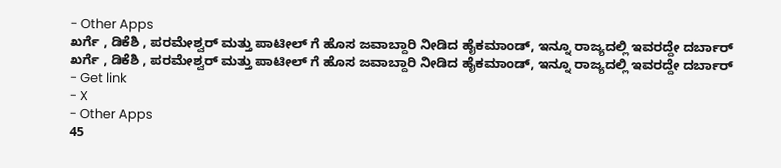- Other Apps
ಖರ್ಗೆ , ಡಿಕೆಶಿ , ಪರಮೇಶ್ವರ್ ಮತ್ತು ಪಾಟೀಲ್ ಗೆ ಹೊಸ ಜವಾಬ್ದಾರಿ ನೀಡಿದ ಹೈಕಮಾಂಡ್, ಇನ್ನೂ ರಾಜ್ಯದಲ್ಲಿ ಇವರದ್ದೇ ದರ್ಬಾರ್
ಖರ್ಗೆ , ಡಿಕೆಶಿ , ಪರಮೇಶ್ವರ್ ಮತ್ತು ಪಾಟೀಲ್ ಗೆ ಹೊಸ ಜವಾಬ್ದಾರಿ ನೀಡಿದ ಹೈಕಮಾಂಡ್, ಇನ್ನೂ ರಾಜ್ಯದಲ್ಲಿ ಇವರದ್ದೇ ದರ್ಬಾರ್
- Get link
- X
- Other Apps
45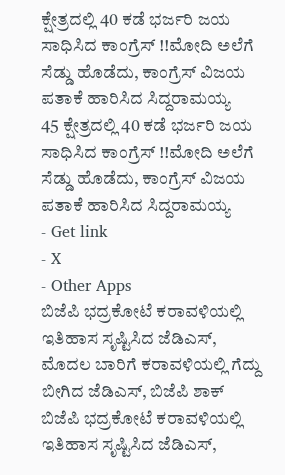ಕ್ಷೇತ್ರದಲ್ಲಿ 40 ಕಡೆ ಭರ್ಜರಿ ಜಯ ಸಾಧಿಸಿದ ಕಾಂಗ್ರೆಸ್ !!ಮೋದಿ ಅಲೆಗೆ ಸೆಡ್ಡು ಹೊಡೆದು, ಕಾಂಗ್ರೆಸ್ ವಿಜಯ ಪತಾಕೆ ಹಾರಿಸಿದ ಸಿದ್ದರಾಮಯ್ಯ
45 ಕ್ಷೇತ್ರದಲ್ಲಿ 40 ಕಡೆ ಭರ್ಜರಿ ಜಯ ಸಾಧಿಸಿದ ಕಾಂಗ್ರೆಸ್ !!ಮೋದಿ ಅಲೆಗೆ ಸೆಡ್ಡು ಹೊಡೆದು, ಕಾಂಗ್ರೆಸ್ ವಿಜಯ ಪತಾಕೆ ಹಾರಿಸಿದ ಸಿದ್ದರಾಮಯ್ಯ
- Get link
- X
- Other Apps
ಬಿಜೆಪಿ ಭದ್ರಕೋಟೆ ಕರಾವಳಿಯಲ್ಲಿ ಇತಿಹಾಸ ಸೃಷ್ಟಿಸಿದ ಜೆಡಿಎಸ್, ಮೊದಲ ಬಾರಿಗೆ ಕರಾವಳಿಯಲ್ಲಿ ಗೆದ್ದು ಬೀಗಿದ ಜೆಡಿಎಸ್, ಬಿಜೆಪಿ ಶಾಕ್
ಬಿಜೆಪಿ ಭದ್ರಕೋಟೆ ಕರಾವಳಿಯಲ್ಲಿ ಇತಿಹಾಸ ಸೃಷ್ಟಿಸಿದ ಜೆಡಿಎಸ್,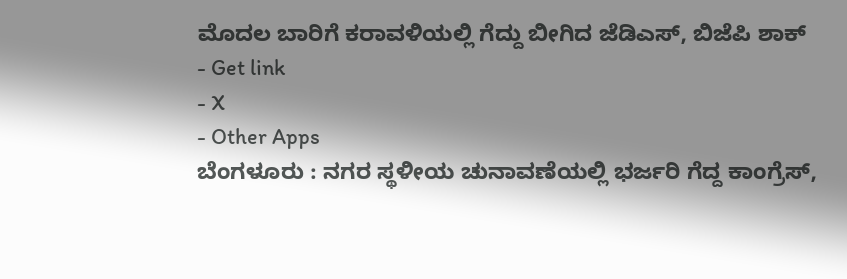ಮೊದಲ ಬಾರಿಗೆ ಕರಾವಳಿಯಲ್ಲಿ ಗೆದ್ದು ಬೀಗಿದ ಜೆಡಿಎಸ್, ಬಿಜೆಪಿ ಶಾಕ್
- Get link
- X
- Other Apps
ಬೆಂಗಳೂರು : ನಗರ ಸ್ಥಳೀಯ ಚುನಾವಣೆಯಲ್ಲಿ ಭರ್ಜರಿ ಗೆದ್ದ ಕಾಂಗ್ರೆಸ್,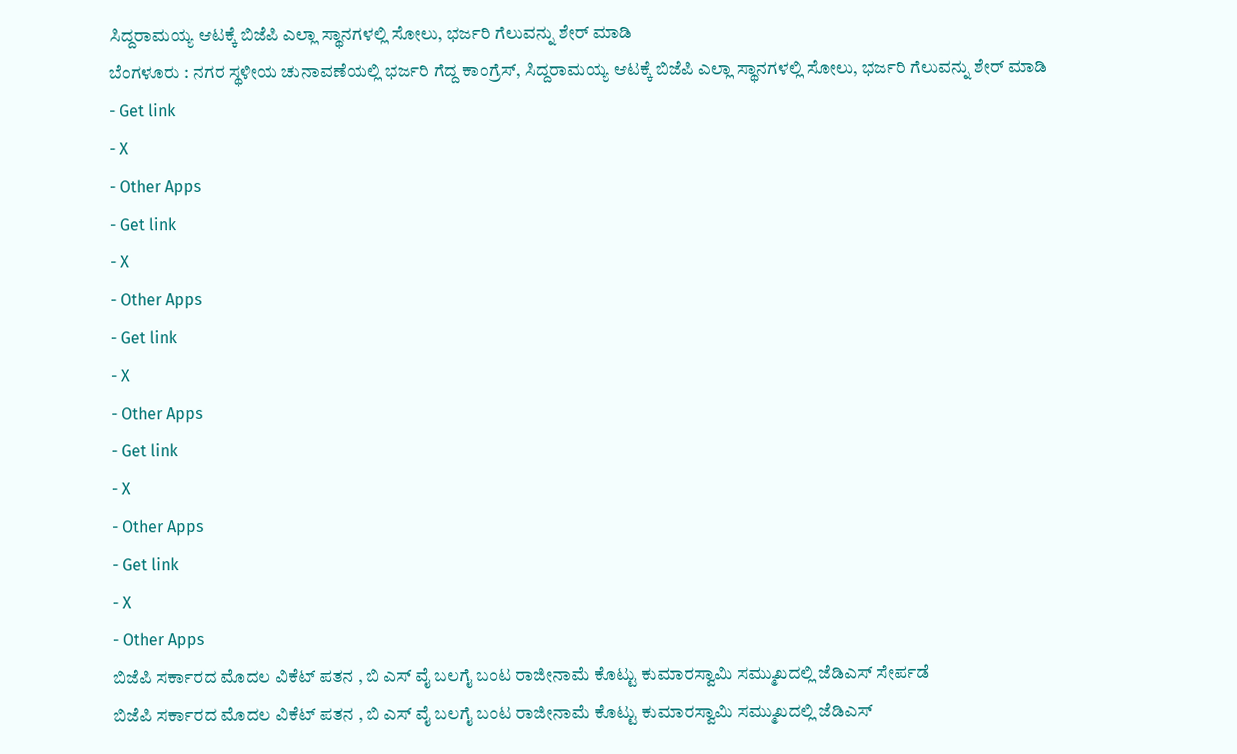ಸಿದ್ದರಾಮಯ್ಯ ಆಟಕ್ಕೆ ಬಿಜೆಪಿ ಎಲ್ಲಾ ಸ್ಥಾನಗಳಲ್ಲಿ ಸೋಲು, ಭರ್ಜರಿ ಗೆಲುವನ್ನು ಶೇರ್ ಮಾಡಿ
ಬೆಂಗಳೂರು : ನಗರ ಸ್ಥಳೀಯ ಚುನಾವಣೆಯಲ್ಲಿ ಭರ್ಜರಿ ಗೆದ್ದ ಕಾಂಗ್ರೆಸ್, ಸಿದ್ದರಾಮಯ್ಯ ಆಟಕ್ಕೆ ಬಿಜೆಪಿ ಎಲ್ಲಾ ಸ್ಥಾನಗಳಲ್ಲಿ ಸೋಲು, ಭರ್ಜರಿ ಗೆಲುವನ್ನು ಶೇರ್ ಮಾಡಿ
- Get link
- X
- Other Apps
- Get link
- X
- Other Apps
- Get link
- X
- Other Apps
- Get link
- X
- Other Apps
- Get link
- X
- Other Apps
ಬಿಜೆಪಿ ಸರ್ಕಾರದ ಮೊದಲ ವಿಕೆಟ್ ಪತನ , ಬಿ ಎಸ್ ವೈ ಬಲಗೈ ಬಂಟ ರಾಜೀನಾಮೆ ಕೊಟ್ಟು ಕುಮಾರಸ್ವಾಮಿ ಸಮ್ಮುಖದಲ್ಲಿ ಜೆಡಿಎಸ್ ಸೇರ್ಪಡೆ
ಬಿಜೆಪಿ ಸರ್ಕಾರದ ಮೊದಲ ವಿಕೆಟ್ ಪತನ , ಬಿ ಎಸ್ ವೈ ಬಲಗೈ ಬಂಟ ರಾಜೀನಾಮೆ ಕೊಟ್ಟು ಕುಮಾರಸ್ವಾಮಿ ಸಮ್ಮುಖದಲ್ಲಿ ಜೆಡಿಎಸ್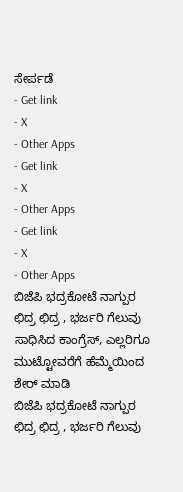ಸೇರ್ಪಡೆ
- Get link
- X
- Other Apps
- Get link
- X
- Other Apps
- Get link
- X
- Other Apps
ಬಿಜೆಪಿ ಭದ್ರಕೋಟೆ ನಾಗ್ಪುರ ಛಿದ್ರ ಛಿದ್ರ , ಭರ್ಜರಿ ಗೆಲುವು ಸಾಧಿಸಿದ ಕಾಂಗ್ರೆಸ್, ಎಲ್ಲರಿಗೂ ಮುಟ್ಟೋವರೆಗೆ ಹೆಮ್ಮೆಯಿಂದ ಶೇರ್ ಮಾಡಿ
ಬಿಜೆಪಿ ಭದ್ರಕೋಟೆ ನಾಗ್ಪುರ ಛಿದ್ರ ಛಿದ್ರ , ಭರ್ಜರಿ ಗೆಲುವು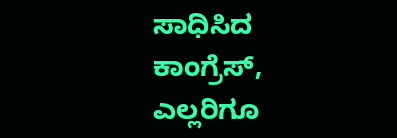ಸಾಧಿಸಿದ ಕಾಂಗ್ರೆಸ್, ಎಲ್ಲರಿಗೂ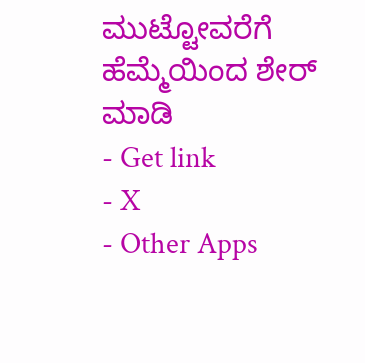ಮುಟ್ಟೋವರೆಗೆ ಹೆಮ್ಮೆಯಿಂದ ಶೇರ್ ಮಾಡಿ
- Get link
- X
- Other Apps